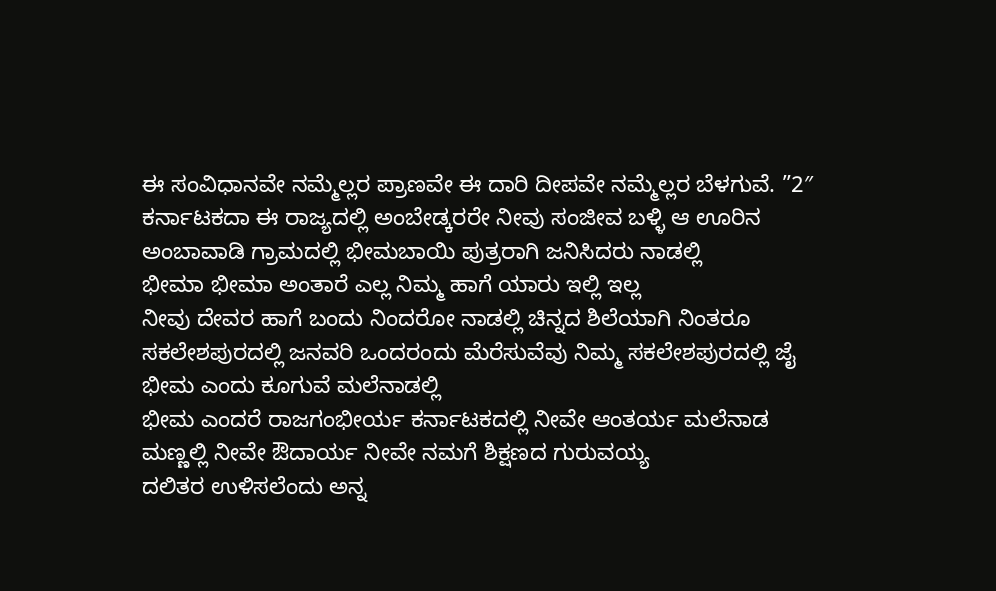ಈ ಸಂವಿಧಾನವೇ ನಮ್ಮೆಲ್ಲರ ಪ್ರಾಣವೇ ಈ ದಾರಿ ದೀಪವೇ ನಮ್ಮೆಲ್ಲರ ಬೆಳಗುವೆ. ”2″
ಕರ್ನಾಟಕದಾ ಈ ರಾಜ್ಯದಲ್ಲಿ ಅಂಬೇಡ್ಕರರೇ ನೀವು ಸಂಜೀವ ಬಳ್ಳಿ ಆ ಊರಿನ ಅಂಬಾವಾಡಿ ಗ್ರಾಮದಲ್ಲಿ ಭೀಮಬಾಯಿ ಪುತ್ರರಾಗಿ ಜನಿಸಿದರು ನಾಡಲ್ಲಿ
ಭೀಮಾ ಭೀಮಾ ಅಂತಾರೆ ಎಲ್ಲ ನಿಮ್ಮ ಹಾಗೆ ಯಾರು ಇಲ್ಲಿ ಇಲ್ಲ
ನೀವು ದೇವರ ಹಾಗೆ ಬಂದು ನಿಂದರೋ ನಾಡಲ್ಲಿ ಚಿನ್ನದ ಶಿಲೆಯಾಗಿ ನಿಂತರೂ ಸಕಲೇಶಪುರದಲ್ಲಿ ಜನವರಿ ಒಂದರಂದು ಮೆರೆಸುವೆವು ನಿಮ್ಮ ಸಕಲೇಶಪುರದಲ್ಲಿ ಜೈ ಭೀಮ ಎಂದು ಕೂಗುವೆ ಮಲೆನಾಡಲ್ಲಿ
ಭೀಮ ಎಂದರೆ ರಾಜಗಂಭೀರ್ಯ ಕರ್ನಾಟಕದಲ್ಲಿ ನೀವೇ ಆಂತರ್ಯ ಮಲೆನಾಡ ಮಣ್ಣಲ್ಲಿ ನೀವೇ ಔದಾರ್ಯ ನೀವೇ ನಮಗೆ ಶಿಕ್ಷಣದ ಗುರುವಯ್ಯ
ದಲಿತರ ಉಳಿಸಲೆಂದು ಅನ್ನ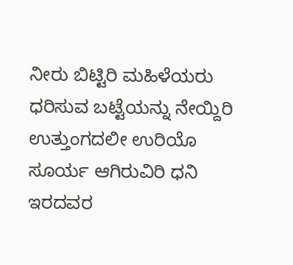ನೀರು ಬಿಟ್ಟಿರಿ ಮಹಿಳೆಯರು ಧರಿಸುವ ಬಟ್ಟೆಯನ್ನು ನೇಯ್ದಿರಿ ಉತ್ತುಂಗದಲೀ ಉರಿಯೊ ಸೂರ್ಯ ಆಗಿರುವಿರಿ ಧನಿ ಇರದವರ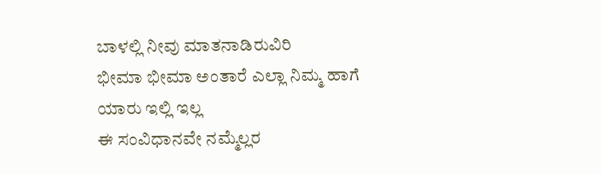ಬಾಳಲ್ಲಿ ನೀವು ಮಾತನಾಡಿರುವಿರಿ
ಭೀಮಾ ಭೀಮಾ ಅಂತಾರೆ ಎಲ್ಲಾ ನಿಮ್ಮ ಹಾಗೆ ಯಾರು ಇಲ್ಲಿ ಇಲ್ಲ
ಈ ಸಂವಿಧಾನವೇ ನಮ್ಮೆಲ್ಲರ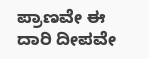ಪ್ರಾಣವೇ ಈ ದಾರಿ ದೀಪವೇ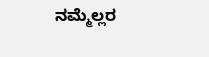ನಮ್ಮೆಲ್ಲರ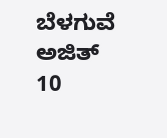ಬೆಳಗುವೆ
ಅಜಿತ್
10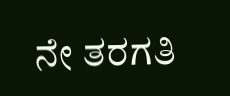ನೇ ತರಗತಿ